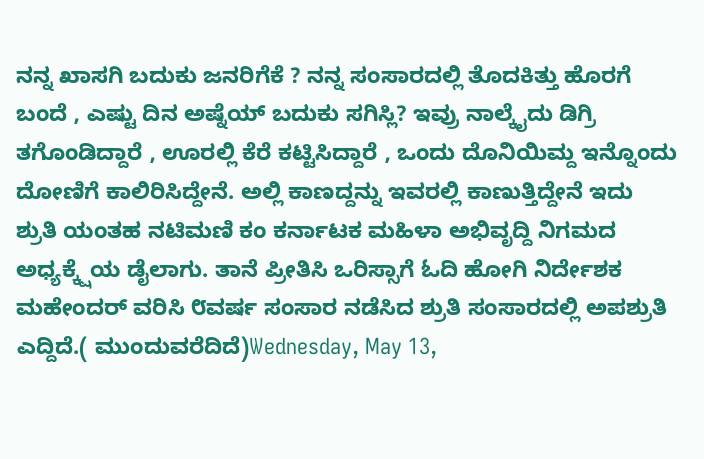ನನ್ನ ಖಾಸಗಿ ಬದುಕು ಜನರಿಗೆಕೆ ? ನನ್ನ ಸಂಸಾರದಲ್ಲಿ ತೊದಕಿತ್ತು ಹೊರಗೆ ಬಂದೆ , ಎಷ್ಟು ದಿನ ಅಷ್ನೆಯ್ ಬದುಕು ಸಗಿಸ್ಲಿ? ಇವ್ರು ನಾಲ್ಕೈದು ಡಿಗ್ರಿ ತಗೊಂಡಿದ್ದಾರೆ , ಊರಲ್ಲಿ ಕೆರೆ ಕಟ್ಟಿಸಿದ್ದಾರೆ , ಒಂದು ದೊನಿಯಿಮ್ದ ಇನ್ನೊಂದು ದೋಣಿಗೆ ಕಾಲಿರಿಸಿದ್ದೇನೆ. ಅಲ್ಲಿ ಕಾಣದ್ದನ್ನು ಇವರಲ್ಲಿ ಕಾಣುತ್ತಿದ್ದೇನೆ ಇದು ಶ್ರುತಿ ಯಂತಹ ನಟಿಮಣಿ ಕಂ ಕರ್ನಾಟಕ ಮಹಿಳಾ ಅಭಿವೃದ್ದಿ ನಿಗಮದ ಅಧ್ಯಕ್ಕ್ಷೆಯ ಡೈಲಾಗು. ತಾನೆ ಪ್ರೀತಿಸಿ ಒರಿಸ್ಸಾಗೆ ಓದಿ ಹೋಗಿ ನಿರ್ದೇಶಕ ಮಹೇಂದರ್ ವರಿಸಿ ೮ವರ್ಷ ಸಂಸಾರ ನಡೆಸಿದ ಶ್ರುತಿ ಸಂಸಾರದಲ್ಲಿ ಅಪಶ್ರುತಿ ಎದ್ದಿದೆ.( ಮುಂದುವರೆದಿದೆ)Wednesday, May 13,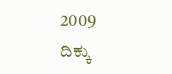2009
ದಿಕ್ಕು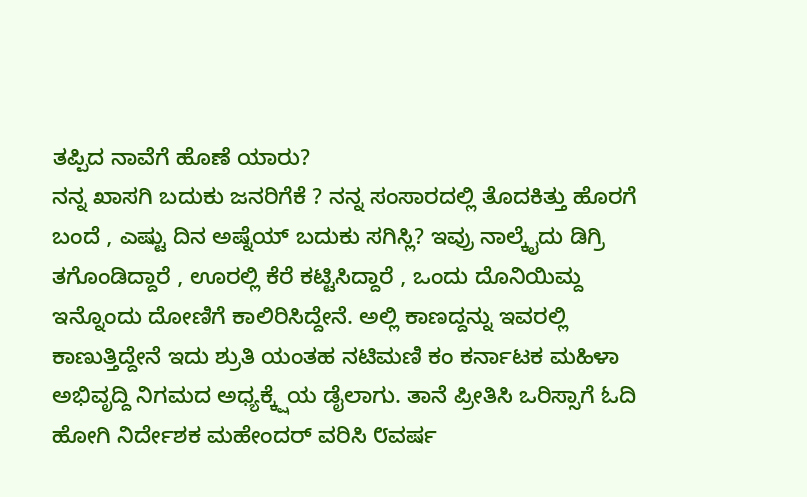ತಪ್ಪಿದ ನಾವೆಗೆ ಹೊಣೆ ಯಾರು?
ನನ್ನ ಖಾಸಗಿ ಬದುಕು ಜನರಿಗೆಕೆ ? ನನ್ನ ಸಂಸಾರದಲ್ಲಿ ತೊದಕಿತ್ತು ಹೊರಗೆ ಬಂದೆ , ಎಷ್ಟು ದಿನ ಅಷ್ನೆಯ್ ಬದುಕು ಸಗಿಸ್ಲಿ? ಇವ್ರು ನಾಲ್ಕೈದು ಡಿಗ್ರಿ ತಗೊಂಡಿದ್ದಾರೆ , ಊರಲ್ಲಿ ಕೆರೆ ಕಟ್ಟಿಸಿದ್ದಾರೆ , ಒಂದು ದೊನಿಯಿಮ್ದ ಇನ್ನೊಂದು ದೋಣಿಗೆ ಕಾಲಿರಿಸಿದ್ದೇನೆ. ಅಲ್ಲಿ ಕಾಣದ್ದನ್ನು ಇವರಲ್ಲಿ ಕಾಣುತ್ತಿದ್ದೇನೆ ಇದು ಶ್ರುತಿ ಯಂತಹ ನಟಿಮಣಿ ಕಂ ಕರ್ನಾಟಕ ಮಹಿಳಾ ಅಭಿವೃದ್ದಿ ನಿಗಮದ ಅಧ್ಯಕ್ಕ್ಷೆಯ ಡೈಲಾಗು. ತಾನೆ ಪ್ರೀತಿಸಿ ಒರಿಸ್ಸಾಗೆ ಓದಿ ಹೋಗಿ ನಿರ್ದೇಶಕ ಮಹೇಂದರ್ ವರಿಸಿ ೮ವರ್ಷ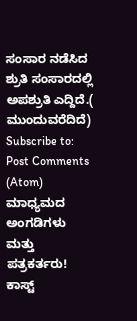ಸಂಸಾರ ನಡೆಸಿದ ಶ್ರುತಿ ಸಂಸಾರದಲ್ಲಿ ಅಪಶ್ರುತಿ ಎದ್ದಿದೆ.( ಮುಂದುವರೆದಿದೆ)
Subscribe to:
Post Comments (Atom)
ಮಾಧ್ಯಮದ ಅಂಗಡಿಗಳು ಮತ್ತು ಪತ್ರಕರ್ತರು!
ಕಾಸ್ಟ್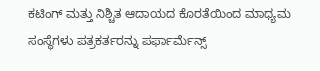ಕಟಿಂಗ್ ಮತ್ತು ನಿಶ್ಚಿತ ಆದಾಯದ ಕೊರತೆಯಿಂದ ಮಾಧ್ಯಮ ಸಂಸ್ಥೆಗಳು ಪತ್ರಕರ್ತರನ್ನು ಪರ್ಫಾರ್ಮೆನ್ಸ್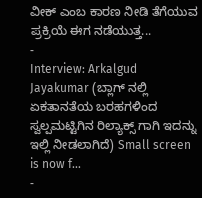ವೀಕ್ ಎಂಬ ಕಾರಣ ನೀಡಿ ತೆಗೆಯುವ ಪ್ರಕ್ರಿಯೆ ಈಗ ನಡೆಯುತ್ತ...
-
Interview: Arkalgud Jayakumar (ಬ್ಲಾಗ್ ನಲ್ಲಿ ಏಕತಾನತೆಯ ಬರಹಗಳಿಂದ ಸ್ವಲ್ಪಮಟ್ಟಿಗಿನ ರಿಲ್ಯಾಕ್ಸ್ ಗಾಗಿ ಇದನ್ನು ಇಲ್ಲಿ ನೀಡಲಾಗಿದೆ) Small screen is now f...
-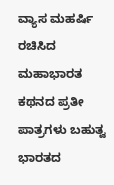ವ್ಯಾಸ ಮಹರ್ಷಿ ರಚಿಸಿದ ಮಹಾಭಾರತ ಕಥನದ ಪ್ರತೀ ಪಾತ್ರಗಳು ಬಹುತ್ವ ಭಾರತದ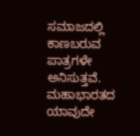ಸಮಾಜದಲ್ಲಿ ಕಾಣಬರುವ ಪಾತ್ರಗಳೇ ಅನಿಸುತ್ತವೆ. ಮಹಾಭಾರತದ ಯಾವುದೇ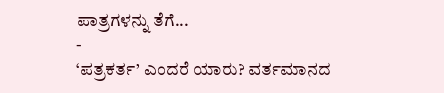ಪಾತ್ರಗಳನ್ನು ತೆಗೆ...
-
‘ಪತ್ರಕರ್ತ’ ಎಂದರೆ ಯಾರು? ವರ್ತಮಾನದ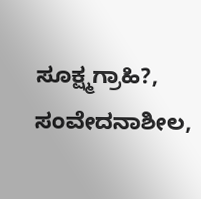ಸೂಕ್ಷ್ಮಗ್ರಾಹಿ?, ಸಂವೇದನಾಶೀಲ,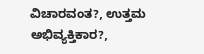ವಿಚಾರವಂತ?, ಉತ್ತಮ ಅಭಿವ್ಯಕ್ತಿಕಾರ?,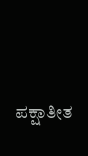ಪಕ್ಷಾತೀತ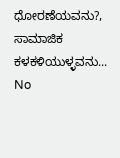ಧೋರಣೆಯವನು?, ಸಾಮಾಜಿಕ ಕಳಕಳಿಯುಳ್ಳವನು...
No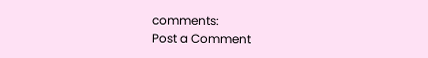comments:
Post a Comment